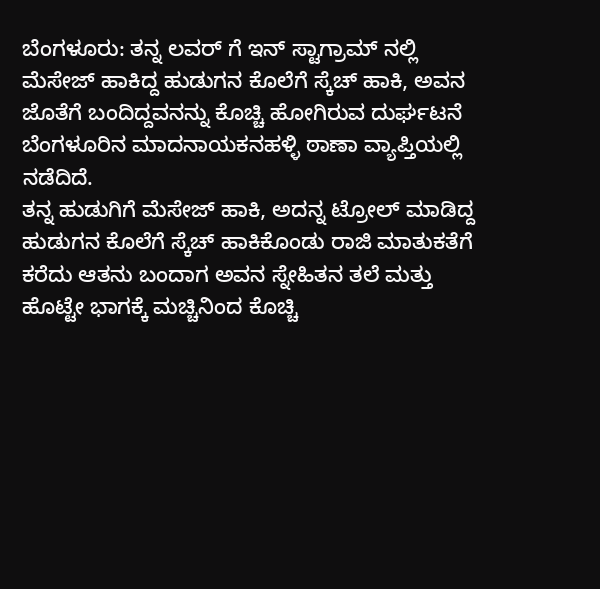ಬೆಂಗಳೂರು: ತನ್ನ ಲವರ್ ಗೆ ಇನ್ ಸ್ಟಾಗ್ರಾಮ್ ನಲ್ಲಿ ಮೆಸೇಜ್ ಹಾಕಿದ್ದ ಹುಡುಗನ ಕೊಲೆಗೆ ಸ್ಕೆಚ್ ಹಾಕಿ, ಅವನ ಜೊತೆಗೆ ಬಂದಿದ್ದವನನ್ನು ಕೊಚ್ಚಿ ಹೋಗಿರುವ ದುರ್ಘಟನೆ ಬೆಂಗಳೂರಿನ ಮಾದನಾಯಕನಹಳ್ಳಿ ಠಾಣಾ ವ್ಯಾಪ್ತಿಯಲ್ಲಿ ನಡೆದಿದೆ.
ತನ್ನ ಹುಡುಗಿಗೆ ಮೆಸೇಜ್ ಹಾಕಿ, ಅದನ್ನ ಟ್ರೋಲ್ ಮಾಡಿದ್ದ ಹುಡುಗನ ಕೊಲೆಗೆ ಸ್ಕೆಚ್ ಹಾಕಿಕೊಂಡು ರಾಜಿ ಮಾತುಕತೆಗೆ ಕರೆದು ಆತನು ಬಂದಾಗ ಅವನ ಸ್ನೇಹಿತನ ತಲೆ ಮತ್ತು ಹೊಟ್ಟೇ ಭಾಗಕ್ಕೆ ಮಚ್ಚಿನಿಂದ ಕೊಚ್ಚಿ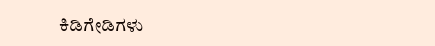ಕಿಡಿಗೇಡಿಗಳು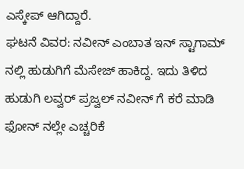ಎಸ್ಕೇಪ್ ಆಗಿದ್ದಾರೆ.
ಘಟನೆ ವಿವರ: ನವೀನ್ ಎಂಬಾತ ಇನ್ ಸ್ಟಾಗಾಮ್ ನಲ್ಲಿ ಹುಡುಗಿಗೆ ಮೆಸೇಜ್ ಹಾಕಿದ್ದ. ಇದು ತಿಳಿದ ಹುಡುಗಿ ಲವ್ವರ್ ಪ್ರಜ್ವಲ್ ನವೀನ್ ಗೆ ಕರೆ ಮಾಡಿ ಫೋನ್ ನಲ್ಲೇ ಎಚ್ಚರಿಕೆ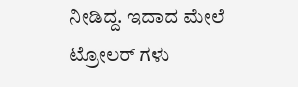ನೀಡಿದ್ದ. ಇದಾದ ಮೇಲೆ ಟ್ರೋಲರ್ ಗಳು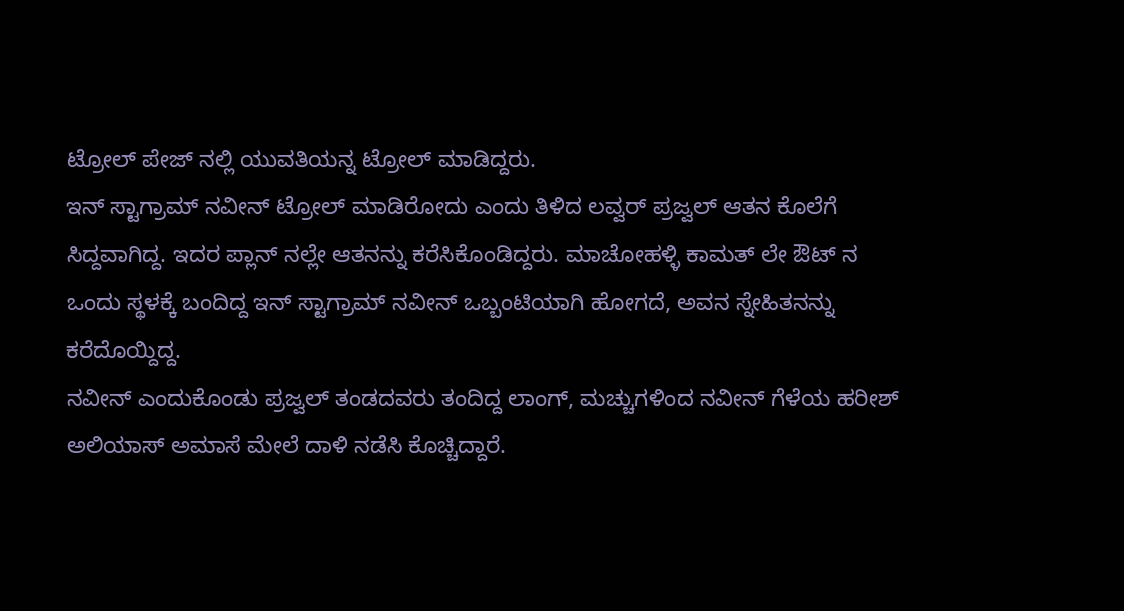ಟ್ರೋಲ್ ಪೇಜ್ ನಲ್ಲಿ ಯುವತಿಯನ್ನ ಟ್ರೋಲ್ ಮಾಡಿದ್ದರು.
ಇನ್ ಸ್ಟಾಗ್ರಾಮ್ ನವೀನ್ ಟ್ರೋಲ್ ಮಾಡಿರೋದು ಎಂದು ತಿಳಿದ ಲವ್ವರ್ ಪ್ರಜ್ವಲ್ ಆತನ ಕೊಲೆಗೆ ಸಿದ್ದವಾಗಿದ್ದ. ಇದರ ಪ್ಲಾನ್ ನಲ್ಲೇ ಆತನನ್ನು ಕರೆಸಿಕೊಂಡಿದ್ದರು. ಮಾಚೋಹಳ್ಳಿ ಕಾಮತ್ ಲೇ ಔಟ್ ನ ಒಂದು ಸ್ಥಳಕ್ಕೆ ಬಂದಿದ್ದ ಇನ್ ಸ್ಟಾಗ್ರಾಮ್ ನವೀನ್ ಒಬ್ಬಂಟಿಯಾಗಿ ಹೋಗದೆ, ಅವನ ಸ್ನೇಹಿತನನ್ನು ಕರೆದೊಯ್ದಿದ್ದ.
ನವೀನ್ ಎಂದುಕೊಂಡು ಪ್ರಜ್ವಲ್ ತಂಡದವರು ತಂದಿದ್ದ ಲಾಂಗ್, ಮಚ್ಚುಗಳಿಂದ ನವೀನ್ ಗೆಳೆಯ ಹರೀಶ್ ಅಲಿಯಾಸ್ ಅಮಾಸೆ ಮೇಲೆ ದಾಳಿ ನಡೆಸಿ ಕೊಚ್ಚಿದ್ದಾರೆ.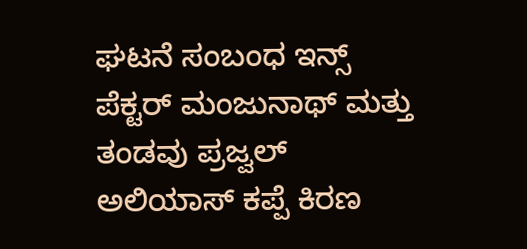ಘಟನೆ ಸಂಬಂಧ ಇನ್ಸ್ ಪೆಕ್ಟರ್ ಮಂಜುನಾಥ್ ಮತ್ತು ತಂಡವು ಪ್ರಜ್ವಲ್ ಅಲಿಯಾಸ್ ಕಪ್ಪೆ ಕಿರಣ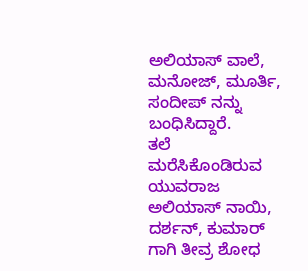ಅಲಿಯಾಸ್ ವಾಲೆ, ಮನೋಜ್, ಮೂರ್ತಿ, ಸಂದೀಪ್ ನನ್ನು ಬಂಧಿಸಿದ್ದಾರೆ.
ತಲೆ ಮರೆಸಿಕೊಂಡಿರುವ ಯುವರಾಜ ಅಲಿಯಾಸ್ ನಾಯಿ, ದರ್ಶನ್, ಕುಮಾರ್ ಗಾಗಿ ತೀವ್ರ ಶೋಧ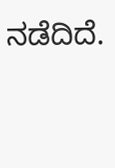ನಡೆದಿದೆ.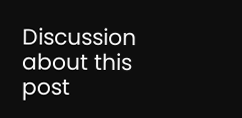Discussion about this post